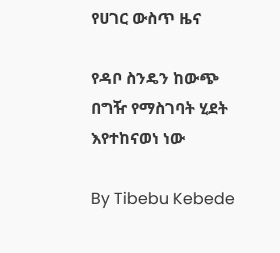የሀገር ውስጥ ዜና

የዳቦ ስንዴን ከውጭ በግዥ የማስገባት ሂደት እየተከናወነ ነው

By Tibebu Kebede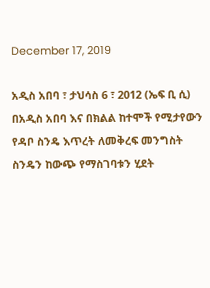December 17, 2019

አዲስ አበባ ፣ ታህሳስ 6 ፣ 2012 (ኤፍ ቢ ሲ) በአዲስ አበባ እና በክልል ከተሞች የሚታየውን የዳቦ ስንዴ እጥረት ለመቅረፍ መንግስት ስንዴን ከውጭ የማስገባቱን ሂደት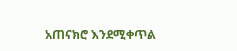አጠናክሮ እንደሚቀጥል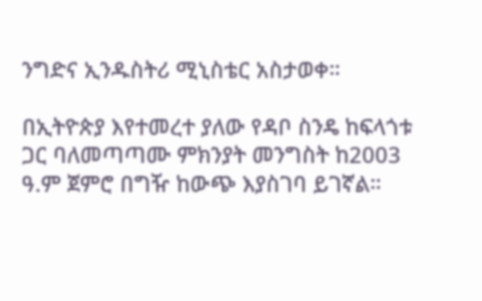ንግድና ኢንዱስትሪ ሚኒስቴር አስታወቀ።

በኢትዮጵያ እየተመረተ ያለው የዳቦ ስንዴ ከፍላጎቱ ጋር ባለመጣጣሙ ምክንያት መንግስት ከ2003 ዓ.ም ጀምሮ በግዥ ከውጭ እያስገባ ይገኛል።